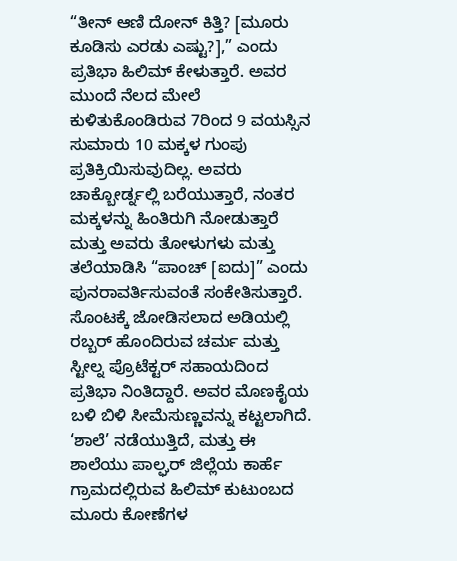“ತೀನ್ ಆಣಿ ದೋನ್ ಕಿತ್ತಿ? [ಮೂರು ಕೂಡಿಸು ಎರಡು ಎಷ್ಟು?],” ಎಂದು ಪ್ರತಿಭಾ ಹಿಲಿಮ್ ಕೇಳುತ್ತಾರೆ. ಅವರ ಮುಂದೆ ನೆಲದ ಮೇಲೆ ಕುಳಿತುಕೊಂಡಿರುವ 7ರಿಂದ 9 ವಯಸ್ಸಿನ ಸುಮಾರು 10 ಮಕ್ಕಳ ಗುಂಪು ಪ್ರತಿಕ್ರಿಯಿಸುವುದಿಲ್ಲ. ಅವರು ಚಾಕ್ಬೋರ್ಡ್ನಲ್ಲಿ ಬರೆಯುತ್ತಾರೆ, ನಂತರ ಮಕ್ಕಳನ್ನು ಹಿಂತಿರುಗಿ ನೋಡುತ್ತಾರೆ ಮತ್ತು ಅವರು ತೋಳುಗಳು ಮತ್ತು ತಲೆಯಾಡಿಸಿ “ಪಾಂಚ್ [ಐದು]” ಎಂದು ಪುನರಾವರ್ತಿಸುವಂತೆ ಸಂಕೇತಿಸುತ್ತಾರೆ.
ಸೊಂಟಕ್ಕೆ ಜೋಡಿಸಲಾದ ಅಡಿಯಲ್ಲಿ ರಬ್ಬರ್ ಹೊಂದಿರುವ ಚರ್ಮ ಮತ್ತು ಸ್ಟೀಲ್ನ ಪ್ರೊಟೆಕ್ಟರ್ ಸಹಾಯದಿಂದ ಪ್ರತಿಭಾ ನಿಂತಿದ್ದಾರೆ. ಅವರ ಮೊಣಕೈಯ ಬಳಿ ಬಿಳಿ ಸೀಮೆಸುಣ್ಣವನ್ನು ಕಟ್ಟಲಾಗಿದೆ.
‘ಶಾಲೆ’ ನಡೆಯುತ್ತಿದೆ, ಮತ್ತು ಈ ಶಾಲೆಯು ಪಾಲ್ಘರ್ ಜಿಲ್ಲೆಯ ಕಾರ್ಹೆ ಗ್ರಾಮದಲ್ಲಿರುವ ಹಿಲಿಮ್ ಕುಟುಂಬದ ಮೂರು ಕೋಣೆಗಳ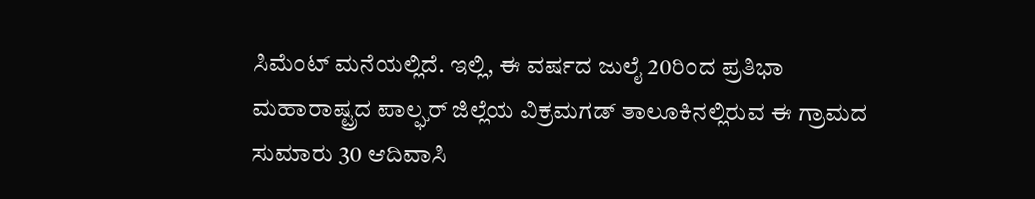ಸಿಮೆಂಟ್ ಮನೆಯಲ್ಲಿದೆ. ಇಲ್ಲಿ, ಈ ವರ್ಷದ ಜುಲೈ 20ರಿಂದ ಪ್ರತಿಭಾ ಮಹಾರಾಷ್ಟ್ರದ ಪಾಲ್ಘರ್ ಜಿಲ್ಲೆಯ ವಿಕ್ರಮಗಡ್ ತಾಲೂಕಿನಲ್ಲಿರುವ ಈ ಗ್ರಾಮದ ಸುಮಾರು 30 ಆದಿವಾಸಿ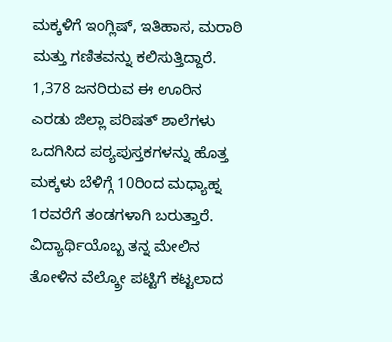ಮಕ್ಕಳಿಗೆ ಇಂಗ್ಲಿಷ್, ಇತಿಹಾಸ, ಮರಾಠಿ ಮತ್ತು ಗಣಿತವನ್ನು ಕಲಿಸುತ್ತಿದ್ದಾರೆ. 1,378 ಜನರಿರುವ ಈ ಊರಿನ ಎರಡು ಜಿಲ್ಲಾ ಪರಿಷತ್ ಶಾಲೆಗಳು ಒದಗಿಸಿದ ಪಠ್ಯಪುಸ್ತಕಗಳನ್ನು ಹೊತ್ತ ಮಕ್ಕಳು ಬೆಳಿಗ್ಗೆ 10ರಿಂದ ಮಧ್ಯಾಹ್ನ 1ರವರೆಗೆ ತಂಡಗಳಾಗಿ ಬರುತ್ತಾರೆ.
ವಿದ್ಯಾರ್ಥಿಯೊಬ್ಬ ತನ್ನ ಮೇಲಿನ ತೋಳಿನ ವೆಲ್ಕ್ರೋ ಪಟ್ಟಿಗೆ ಕಟ್ಟಲಾದ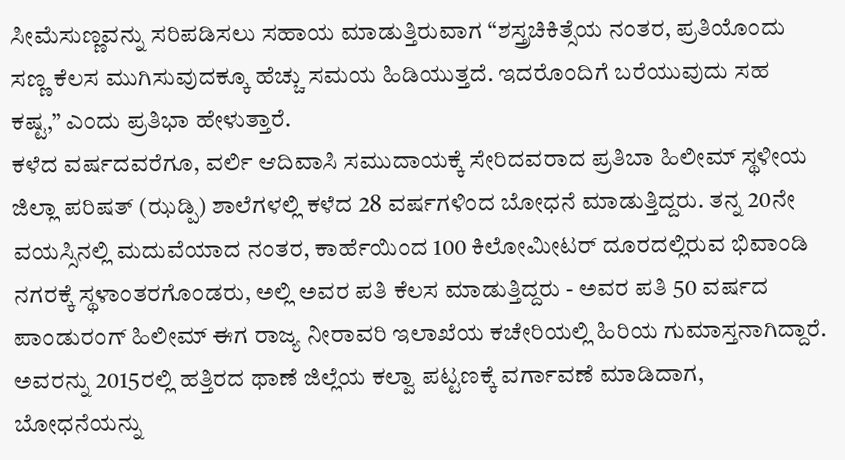ಸೀಮೆಸುಣ್ಣವನ್ನು ಸರಿಪಡಿಸಲು ಸಹಾಯ ಮಾಡುತ್ತಿರುವಾಗ “ಶಸ್ತ್ರಚಿಕಿತ್ಸೆಯ ನಂತರ, ಪ್ರತಿಯೊಂದು ಸಣ್ಣ ಕೆಲಸ ಮುಗಿಸುವುದಕ್ಕೂ ಹೆಚ್ಚು ಸಮಯ ಹಿಡಿಯುತ್ತದೆ. ಇದರೊಂದಿಗೆ ಬರೆಯುವುದು ಸಹ ಕಷ್ಟ,” ಎಂದು ಪ್ರತಿಭಾ ಹೇಳುತ್ತಾರೆ.
ಕಳೆದ ವರ್ಷದವರೆಗೂ, ವರ್ಲಿ ಆದಿವಾಸಿ ಸಮುದಾಯಕ್ಕೆ ಸೇರಿದವರಾದ ಪ್ರತಿಬಾ ಹಿಲೀಮ್ ಸ್ಥಳೀಯ ಜಿಲ್ಲಾ ಪರಿಷತ್ (ಝಡ್ಪಿ) ಶಾಲೆಗಳಲ್ಲಿ ಕಳೆದ 28 ವರ್ಷಗಳಿಂದ ಬೋಧನೆ ಮಾಡುತ್ತಿದ್ದರು. ತನ್ನ 20ನೇ ವಯಸ್ಸಿನಲ್ಲಿ ಮದುವೆಯಾದ ನಂತರ, ಕಾರ್ಹೆಯಿಂದ 100 ಕಿಲೋಮೀಟರ್ ದೂರದಲ್ಲಿರುವ ಭಿವಾಂಡಿ ನಗರಕ್ಕೆ ಸ್ಥಳಾಂತರಗೊಂಡರು, ಅಲ್ಲಿ ಅವರ ಪತಿ ಕೆಲಸ ಮಾಡುತ್ತಿದ್ದರು - ಅವರ ಪತಿ 50 ವರ್ಷದ ಪಾಂಡುರಂಗ್ ಹಿಲೀಮ್ ಈಗ ರಾಜ್ಯ ನೀರಾವರಿ ಇಲಾಖೆಯ ಕಚೇರಿಯಲ್ಲಿ ಹಿರಿಯ ಗುಮಾಸ್ತನಾಗಿದ್ದಾರೆ. ಅವರನ್ನು 2015ರಲ್ಲಿ ಹತ್ತಿರದ ಥಾಣೆ ಜಿಲ್ಲೆಯ ಕಲ್ವಾ ಪಟ್ಟಣಕ್ಕೆ ವರ್ಗಾವಣೆ ಮಾಡಿದಾಗ, ಬೋಧನೆಯನ್ನು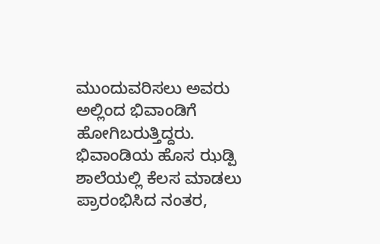ಮುಂದುವರಿಸಲು ಅವರು ಅಲ್ಲಿಂದ ಭಿವಾಂಡಿಗೆ ಹೋಗಿಬರುತ್ತಿದ್ದರು.
ಭಿವಾಂಡಿಯ ಹೊಸ ಝಡ್ಪಿ ಶಾಲೆಯಲ್ಲಿ ಕೆಲಸ ಮಾಡಲು ಪ್ರಾರಂಭಿಸಿದ ನಂತರ,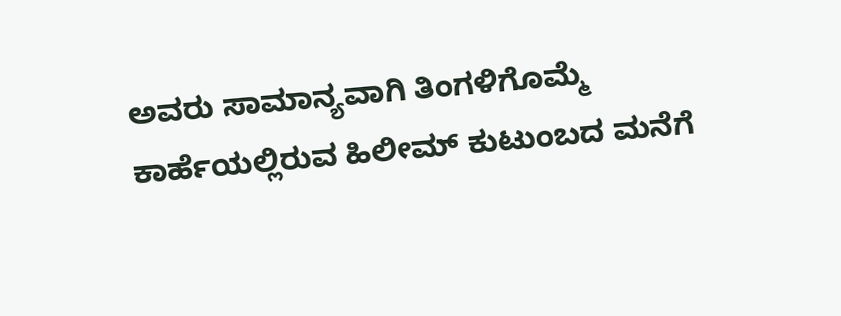ಅವರು ಸಾಮಾನ್ಯವಾಗಿ ತಿಂಗಳಿಗೊಮ್ಮೆ ಕಾರ್ಹೆಯಲ್ಲಿರುವ ಹಿಲೀಮ್ ಕುಟುಂಬದ ಮನೆಗೆ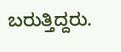ಬರುತ್ತಿದ್ದರು.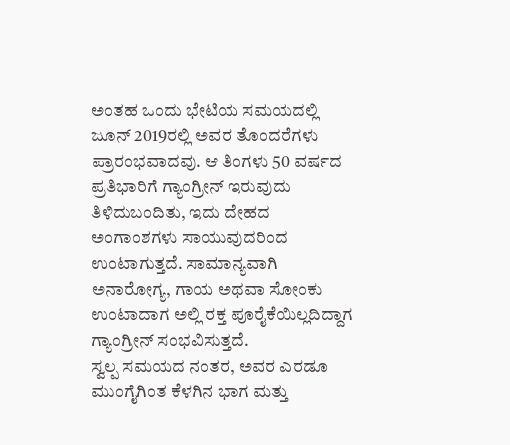ಅಂತಹ ಒಂದು ಭೇಟಿಯ ಸಮಯದಲ್ಲಿ ಜೂನ್ 2019ರಲ್ಲಿ ಅವರ ತೊಂದರೆಗಳು ಪ್ರಾರಂಭವಾದವು. ಆ ತಿಂಗಳು 50 ವರ್ಷದ ಪ್ರತಿಭಾರಿಗೆ ಗ್ಯಾಂಗ್ರೀನ್ ಇರುವುದು ತಿಳಿದುಬಂದಿತು, ಇದು ದೇಹದ ಅಂಗಾಂಶಗಳು ಸಾಯುವುದರಿಂದ ಉಂಟಾಗುತ್ತದೆ. ಸಾಮಾನ್ಯವಾಗಿ ಅನಾರೋಗ್ಯ, ಗಾಯ ಅಥವಾ ಸೋಂಕು ಉಂಟಾದಾಗ ಅಲ್ಲಿ ರಕ್ತ ಪೂರೈಕೆಯಿಲ್ಲದಿದ್ದಾಗ ಗ್ಯಾಂಗ್ರೀನ್ ಸಂಭವಿಸುತ್ತದೆ.
ಸ್ವಲ್ಪ ಸಮಯದ ನಂತರ, ಅವರ ಎರಡೂ ಮುಂಗೈಗಿಂತ ಕೆಳಗಿನ ಭಾಗ ಮತ್ತು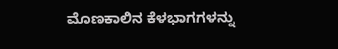ಮೊಣಕಾಲಿನ ಕೆಳಭಾಗಗಳನ್ನು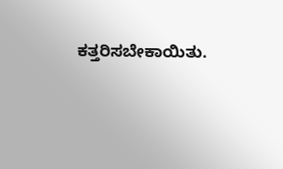ಕತ್ತರಿಸಬೇಕಾಯಿತು.